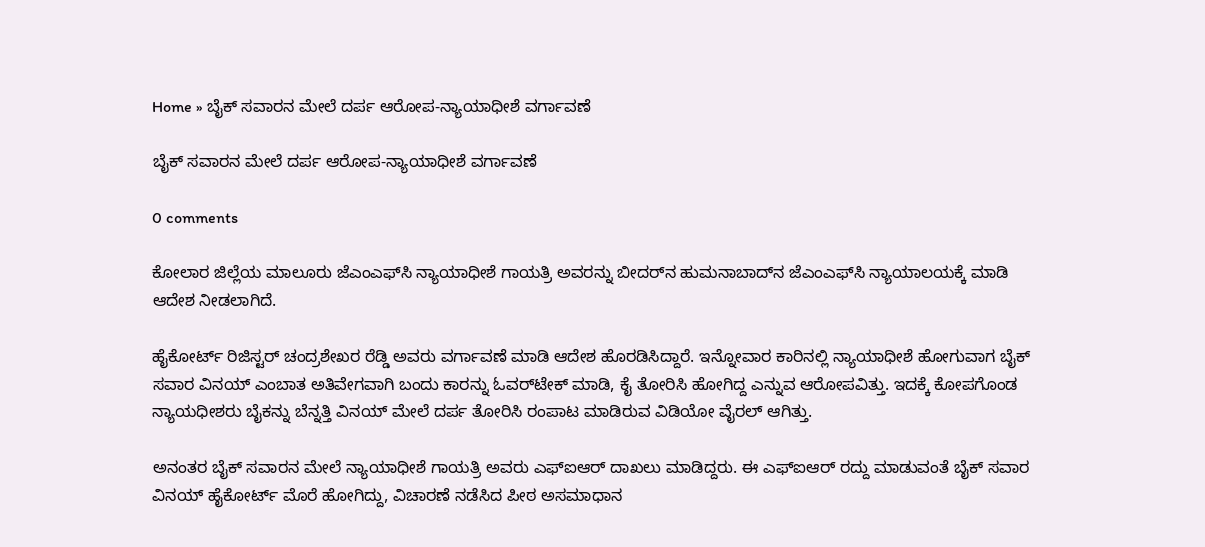Home » ಬೈಕ್‌ ಸವಾರನ ಮೇಲೆ ದರ್ಪ ಆರೋಪ-ನ್ಯಾಯಾಧೀಶೆ ವರ್ಗಾವಣೆ

ಬೈಕ್‌ ಸವಾರನ ಮೇಲೆ ದರ್ಪ ಆರೋಪ-ನ್ಯಾಯಾಧೀಶೆ ವರ್ಗಾವಣೆ

0 comments

ಕೋಲಾರ ಜಿಲ್ಲೆಯ ಮಾಲೂರು ಜೆಎಂಎಫ್‌ಸಿ ನ್ಯಾಯಾಧೀಶೆ ಗಾಯತ್ರಿ ಅವರನ್ನು ಬೀದರ್‌ನ ಹುಮನಾಬಾದ್‌ನ ಜೆಎಂಎಫ್‌ಸಿ ನ್ಯಾಯಾಲಯಕ್ಕೆ ಮಾಡಿ ಆದೇಶ ನೀಡಲಾಗಿದೆ.

ಹೈಕೋರ್ಟ್‌ ರಿಜಿಸ್ಟರ್‌ ಚಂದ್ರಶೇಖರ ರೆಡ್ಡಿ ಅವರು ವರ್ಗಾವಣೆ ಮಾಡಿ ಆದೇಶ ಹೊರಡಿಸಿದ್ದಾರೆ. ಇನ್ನೋವಾರ ಕಾರಿನಲ್ಲಿ ನ್ಯಾಯಾಧೀಶೆ ಹೋಗುವಾಗ ಬೈಕ್‌ ಸವಾರ ವಿನಯ್‌ ಎಂಬಾತ ಅತಿವೇಗವಾಗಿ ಬಂದು ಕಾರನ್ನು ಓವರ್‌ಟೇಕ್‌ ಮಾಡಿ, ಕೈ ತೋರಿಸಿ ಹೋಗಿದ್ದ ಎನ್ನುವ ಆರೋಪವಿತ್ತು. ಇದಕ್ಕೆ ಕೋಪಗೊಂಡ ನ್ಯಾಯಧೀಶರು ಬೈಕನ್ನು ಬೆನ್ನತ್ತಿ ವಿನಯ್‌ ಮೇಲೆ ದರ್ಪ ತೋರಿಸಿ ರಂಪಾಟ ಮಾಡಿರುವ ವಿಡಿಯೋ ವೈರಲ್‌ ಆಗಿತ್ತು.

ಅನಂತರ ಬೈಕ್‌ ಸವಾರನ ಮೇಲೆ ನ್ಯಾಯಾಧೀಶೆ ಗಾಯತ್ರಿ ಅವರು ಎಫ್‌ಐಆರ್‌ ದಾಖಲು ಮಾಡಿದ್ದರು. ಈ ಎಫ್‌ಐಆರ್‌ ರದ್ದು ಮಾಡುವಂತೆ ಬೈಕ್‌ ಸವಾರ ವಿನಯ್‌ ಹೈಕೋರ್ಟ್‌ ಮೊರೆ ಹೋಗಿದ್ದು, ವಿಚಾರಣೆ ನಡೆಸಿದ ಪೀಠ ಅಸಮಾಧಾನ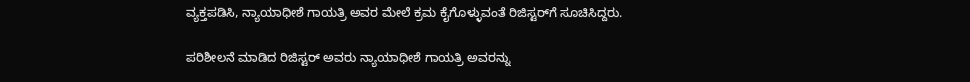ವ್ಯಕ್ತಪಡಿಸಿ, ನ್ಯಾಯಾಧೀಶೆ ಗಾಯತ್ರಿ ಅವರ ಮೇಲೆ ಕ್ರಮ ಕೈಗೊಳ್ಳುವಂತೆ ರಿಜಿಸ್ಟರ್‌ಗೆ ಸೂಚಿಸಿದ್ದರು.

ಪರಿಶೀಲನೆ ಮಾಡಿದ ರಿಜಿಸ್ಟರ್‌ ಅವರು ನ್ಯಾಯಾಧೀಶೆ ಗಾಯತ್ರಿ ಅವರನ್ನು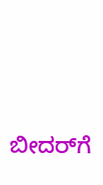ಬೀದರ್‌ಗೆ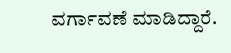ವರ್ಗಾವಣೆ ಮಾಡಿದ್ದಾರೆ.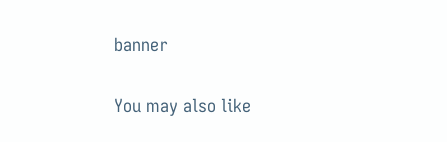banner

You may also like